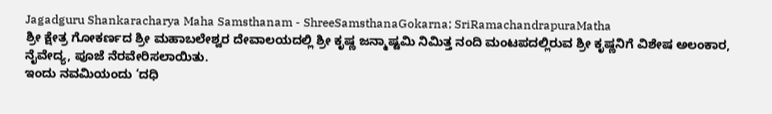Jagadguru Shankaracharya Maha Samsthanam - ShreeSamsthanaGokarna; SriRamachandrapuraMatha
ಶ್ರೀ ಕ್ಷೇತ್ರ ಗೋಕರ್ಣದ ಶ್ರೀ ಮಹಾಬಲೇಶ್ವರ ದೇವಾಲಯದಲ್ಲಿ ಶ್ರೀ ಕೃಷ್ಣ ಜನ್ಮಾಷ್ಟಮಿ ನಿಮಿತ್ತ ನಂದಿ ಮಂಟಪದಲ್ಲಿರುವ ಶ್ರೀ ಕೃಷ್ಣನಿಗೆ ವಿಶೇಷ ಅಲಂಕಾರ,
ನೈವೇದ್ಯ, ಪೂಜೆ ನೆರವೇರಿಸಲಾಯಿತು.
ಇಂದು ನವಮಿಯಂದು ‘ದಧಿ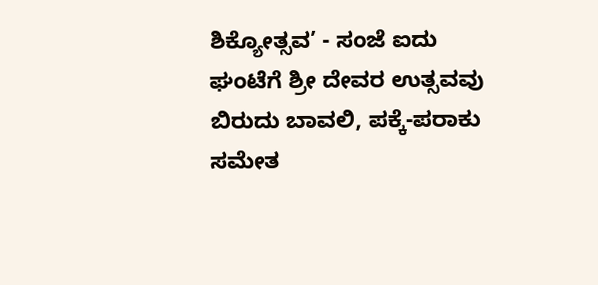ಶಿಕ್ಯೋತ್ಸವ’ - ಸಂಜೆ ಐದು ಘಂಟೆಗೆ ಶ್ರೀ ದೇವರ ಉತ್ಸವವು ಬಿರುದು ಬಾವಲಿ, ಪಕ್ಕೆ-ಪರಾಕು ಸಮೇತ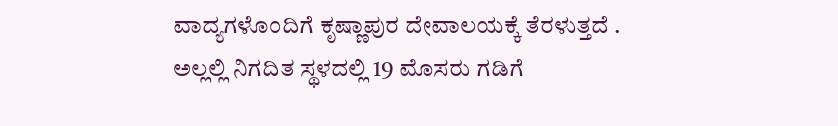ವಾದ್ಯಗಳೊಂದಿಗೆ ಕೃಷ್ಣಾಪುರ ದೇವಾಲಯಕ್ಕೆ ತೆರಳುತ್ತದೆ .
ಅಲ್ಲಲ್ಲಿ ನಿಗದಿತ ಸ್ಥಳದಲ್ಲಿ 19 ಮೊಸರು ಗಡಿಗೆ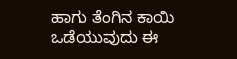ಹಾಗು ತೆಂಗಿನ ಕಾಯಿ ಒಡೆಯುವುದು ಈ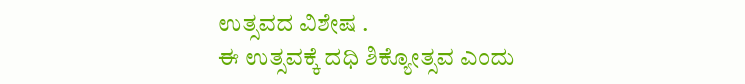ಉತ್ಸವದ ವಿಶೇಷ .
ಈ ಉತ್ಸವಕ್ಕೆ ದಧಿ ಶಿಕ್ಯೋತ್ಸವ ಎಂದು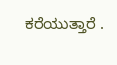ಕರೆಯುತ್ತಾರೆ .